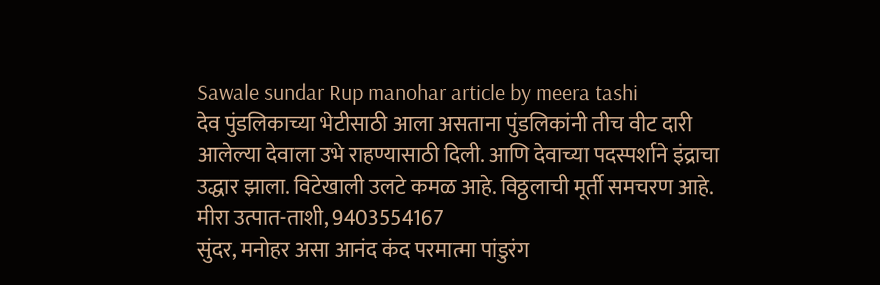Sawale sundar Rup manohar article by meera tashi
देव पुंडलिकाच्या भेटीसाठी आला असताना पुंडलिकांनी तीच वीट दारी आलेल्या देवाला उभे राहण्यासाठी दिली. आणि देवाच्या पदस्पर्शाने इंद्राचा उद्धार झाला. विटेखाली उलटे कमळ आहे. विठ्ठलाची मूर्ती समचरण आहे.
मीरा उत्पात-ताशी, 9403554167
सुंदर, मनोहर असा आनंद कंद परमात्मा पांडुरंग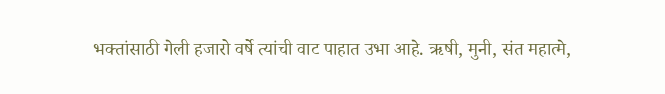भक्तांसाठी गेली हजारो वर्षे त्यांची वाट पाहात उभा आहे. ऋषी, मुनी, संत महात्मे,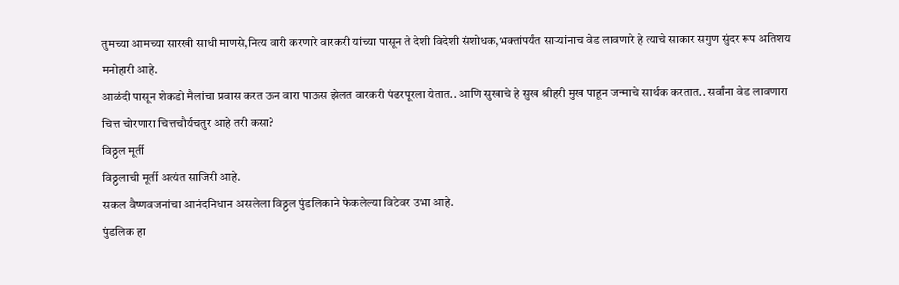तुमच्या आमच्या सारखी साधी माणसे,नित्य वारी करणारे वारकरी यांच्या पासून ते देशी विदेशी संशोधक,भक्तांपर्यंत साऱ्यांनाच वेड लावणारे हे त्याचे साकार सगुण सुंदर रूप अतिशय मनोहारी आहे.
आळंदी पासून शेकडो मैलांचा प्रवास करत ऊन वारा पाऊस झेलत वारकरी पंढरपूरला येतात.. आणि सुखाचे हे सुख श्रीहरी मुख पाहून जन्माचे सार्थक करतात.. सर्वांना वेड लावणारा चित्त चोरणारा चित्तचौर्यचतुर आहे तरी कसा?
विठ्ठल मूर्ती
विठ्ठलाची मूर्ती अत्यंत साजिरी आहे.
सकल वैष्णवजनांचा आनंदनिधान असलेला विठ्ठल पुंडलिकाने फेकलेल्या विटेवर उभा आहे.
पुंडलिक हा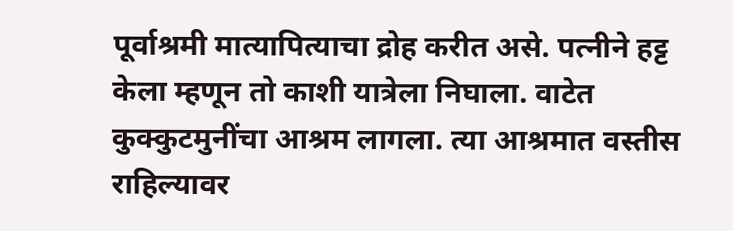पूर्वाश्रमी मात्यापित्याचा द्रोह करीत असे. पत्नीने हट्ट केला म्हणून तो काशी यात्रेला निघाला. वाटेत कुक्कुटमुनींचा आश्रम लागला. त्या आश्रमात वस्तीस राहिल्यावर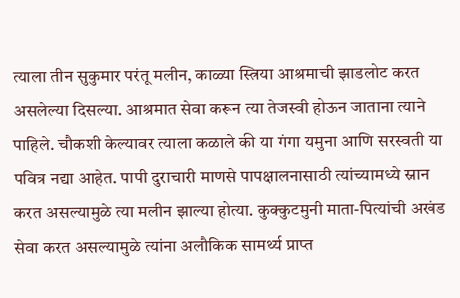त्याला तीन सुकुमार परंतू मलीन, काळ्या स्त्रिया आश्रमाची झाडलोट करत असलेल्या दिसल्या. आश्रमात सेवा करून त्या तेजस्वी होऊन जाताना त्याने पाहिले. चौकशी केल्यावर त्याला कळाले की या गंगा यमुना आणि सरस्वती या पवित्र नद्या आहेत. पापी दुराचारी माणसे पापक्षालनासाठी त्यांच्यामध्ये स्नान करत असल्यामुळे त्या मलीन झाल्या होत्या. कुक्कुटमुनी माता-पित्यांची अखंड सेवा करत असल्यामुळे त्यांना अलौकिक सामर्थ्य प्राप्त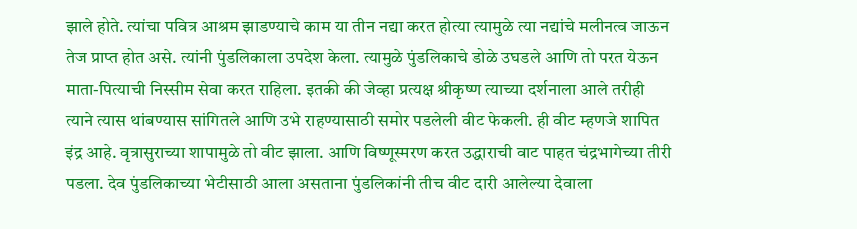झाले होते. त्यांचा पवित्र आश्रम झाडण्याचे काम या तीन नद्या करत होत्या त्यामुळे त्या नद्यांचे मलीनत्व जाऊन तेज प्राप्त होत असे. त्यांनी पुंडलिकाला उपदेश केला. त्यामुळे पुंडलिकाचे डोळे उघडले आणि तो परत येऊन माता-पित्याची निस्सीम सेवा करत राहिला. इतकी की जेव्हा प्रत्यक्ष श्रीकृष्ण त्याच्या दर्शनाला आले तरीही त्याने त्यास थांबण्यास सांगितले आणि उभे राहण्यासाठी समोर पडलेली वीट फेकली. ही वीट म्हणजे शापित इंद्र आहे. वृत्रासुराच्या शापामुळे तो वीट झाला. आणि विष्णूस्मरण करत उद्धाराची वाट पाहत चंद्रभागेच्या तीरी पडला. देव पुंडलिकाच्या भेटीसाठी आला असताना पुंडलिकांनी तीच वीट दारी आलेल्या देवाला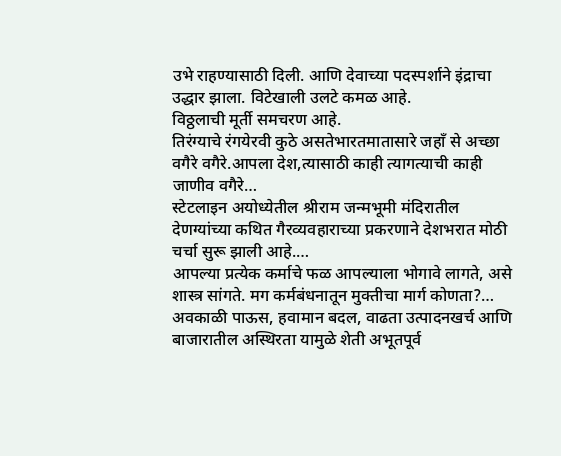उभे राहण्यासाठी दिली. आणि देवाच्या पदस्पर्शाने इंद्राचा उद्धार झाला. विटेखाली उलटे कमळ आहे.
विठ्ठलाची मूर्ती समचरण आहे.
तिरंग्याचे रंगयेरवी कुठे असतेभारतमातासारे जहाँ से अच्छा वगैरे वगैरे.आपला देश,त्यासाठी काही त्यागत्याची काही जाणीव वगैरे…
स्टेटलाइन अयोध्येतील श्रीराम जन्मभूमी मंदिरातील देणग्यांच्या कथित गैरव्यवहाराच्या प्रकरणाने देशभरात मोठी चर्चा सुरू झाली आहे.…
आपल्या प्रत्येक कर्माचे फळ आपल्याला भोगावे लागते, असे शास्त्र सांगते. मग कर्मबंधनातून मुक्तीचा मार्ग कोणता?…
अवकाळी पाऊस, हवामान बदल, वाढता उत्पादनखर्च आणि बाजारातील अस्थिरता यामुळे शेती अभूतपूर्व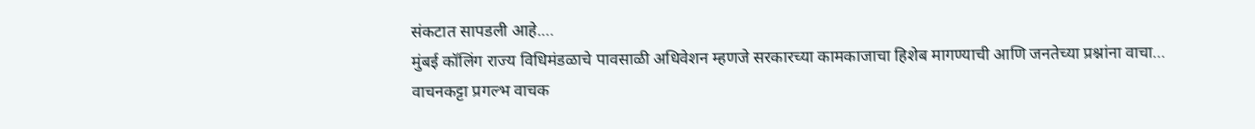संकटात सापडली आहे.…
मुंबई कॉलिंग राज्य विधिमंडळाचे पावसाळी अधिवेशन म्हणजे सरकारच्या कामकाजाचा हिशेब मागण्याची आणि जनतेच्या प्रश्नांना वाचा…
वाचनकट्टा प्रगल्भ वाचक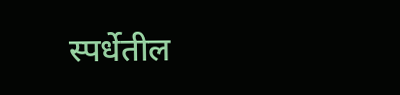स्पर्धेतील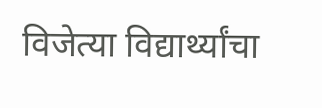विजेत्या विद्यार्थ्यांचा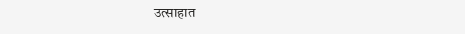उत्साहात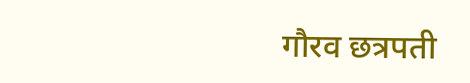गौरव छत्रपती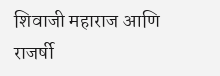शिवाजी महाराज आणि राजर्षी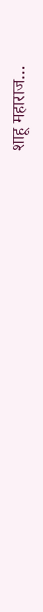शाहू महाराज…